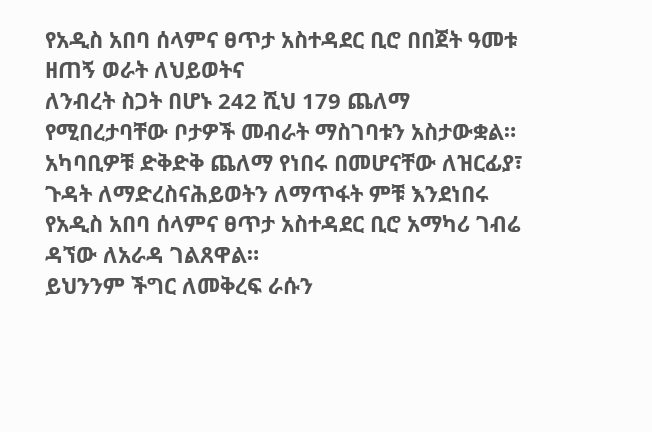የአዲስ አበባ ሰላምና ፀጥታ አስተዳደር ቢሮ በበጀት ዓመቱ ዘጠኝ ወራት ለህይወትና
ለንብረት ስጋት በሆኑ 242 ሺህ 179 ጨለማ የሚበረታባቸው ቦታዎች መብራት ማስገባቱን አስታውቋል።
አካባቢዎቹ ድቅድቅ ጨለማ የነበሩ በመሆናቸው ለዝርፊያ፣ ጉዳት ለማድረስናሕይወትን ለማጥፋት ምቹ እንደነበሩ የአዲስ አበባ ሰላምና ፀጥታ አስተዳደር ቢሮ አማካሪ ገብሬ ዳኘው ለአራዳ ገልጸዋል።
ይህንንም ችግር ለመቅረፍ ራሱን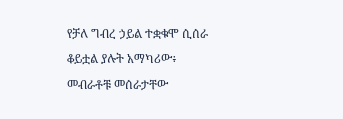የቻለ ግብረ ኃይል ተቋቁሞ ሲሰራ ቆይቷል ያሉት አማካሪው፥ መብራቶቹ መሰራታቸው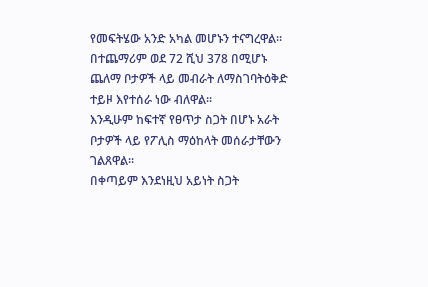የመፍትሄው አንድ አካል መሆኑን ተናግረዋል።
በተጨማሪም ወደ 72 ሺህ 378 በሚሆኑ ጨለማ ቦታዎች ላይ መብራት ለማስገባትዕቅድ ተይዞ እየተሰራ ነው ብለዋል።
እንዲሁም ከፍተኛ የፀጥታ ስጋት በሆኑ አራት ቦታዎች ላይ የፖሊስ ማዕከላት መሰራታቸውን ገልጸዋል።
በቀጣይም እንደነዚህ አይነት ስጋት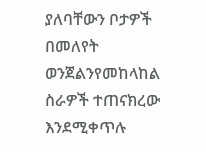ያለባቸውን ቦታዎች በመለየት ወንጀልንየመከላከል ስራዎች ተጠናክረው እንደሚቀጥሉ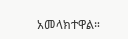አመላክተዋል።